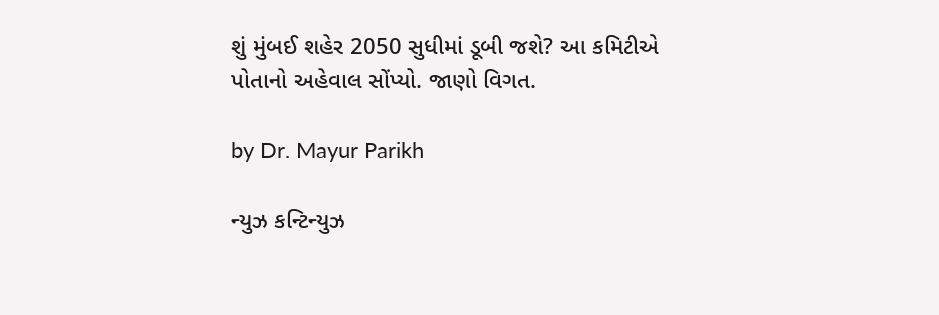શું મુંબઈ શહેર 2050 સુધીમાં ડૂબી જશે? આ કમિટીએ પોતાનો અહેવાલ સોંપ્યો. જાણો વિગત.

by Dr. Mayur Parikh

ન્યુઝ કન્ટિન્યુઝ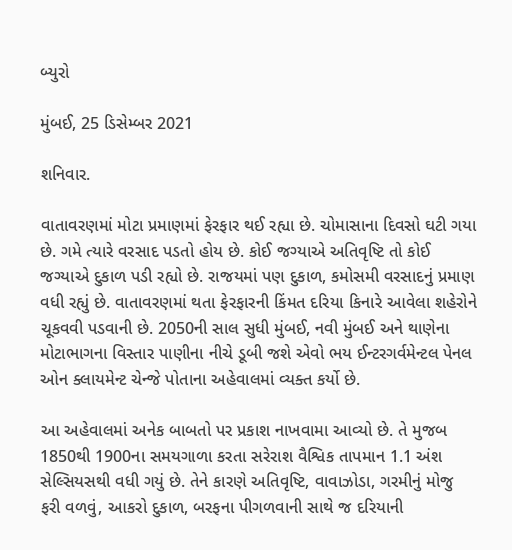બ્યુરો

મુંબઈ, 25 ડિસેમ્બર 2021

શનિવાર.

વાતાવરણમાં મોટા પ્રમાણમાં ફેરફાર થઈ રહ્યા છે. ચોમાસાના દિવસો ઘટી ગયા છે. ગમે ત્યારે વરસાદ પડતો હોય છે. કોઈ જગ્યાએ અતિવૃષ્ટિ તો કોઈ જગ્યાએ દુકાળ પડી રહ્યો છે. રાજયમાં પણ દુકાળ, કમોસમી વરસાદનું પ્રમાણ વધી રહ્યું છે. વાતાવરણમાં થતા ફેરફારની કિંમત દરિયા કિનારે આવેલા શહેરોને ચૂકવવી પડવાની છે. 2050ની સાલ સુધી મુંબઈ, નવી મુંબઈ અને થાણેના મોટાભાગના વિસ્તાર પાણીના નીચે ડૂબી જશે એવો ભય ઈન્ટરગર્વમેન્ટલ પેનલ ઓન ક્લાયમેન્ટ ચેન્જે પોતાના અહેવાલમાં વ્યક્ત કર્યો છે.

આ અહેવાલમાં અનેક બાબતો પર પ્રકાશ નાખવામા આવ્યો છે. તે મુજબ 1850થી 1900ના સમયગાળા કરતા સરેરાશ વૈશ્વિક તાપમાન 1.1 અંશ સેલ્સિયસથી વધી ગયું છે. તેને કારણે અતિવૃષ્ટિ, વાવાઝોડા, ગરમીનું મોજુ ફરી વળવું, આકરો દુકાળ, બરફના પીગળવાની સાથે જ દરિયાની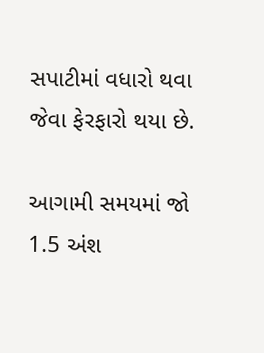સપાટીમાં વધારો થવા જેવા ફેરફારો થયા છે.

આગામી સમયમાં જો 1.5 અંશ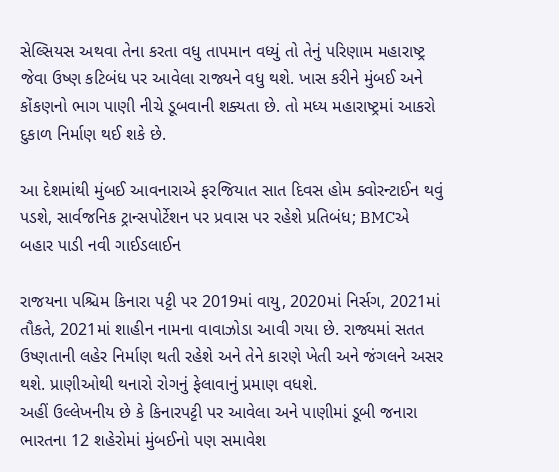સેલ્સિયસ અથવા તેના કરતા વધુ તાપમાન વધ્યું તો તેનું પરિણામ મહારાષ્ટ્ર જેવા ઉષ્ણ કટિબંધ પર આવેલા રાજ્યને વધુ થશે. ખાસ કરીને મુંબઈ અને કોંકણનો ભાગ પાણી નીચે ડૂબવાની શક્યતા છે. તો મધ્ય મહારાષ્ટ્રમાં આકરો દુકાળ નિર્માણ થઈ શકે છે.

આ દેશમાંથી મુંબઈ આવનારાએ ફરજિયાત સાત દિવસ હોમ ક્વોરન્ટાઈન થવું પડશે, સાર્વજનિક ટ્રાન્સપોર્ટેશન પર પ્રવાસ પર રહેશે પ્રતિબંધ; BMCએ બહાર પાડી નવી ગાઈડલાઈન

રાજયના પશ્ચિમ કિનારા પટ્ટી પર 2019માં વાયુ, 2020માં નિર્સગ, 2021માં તૌકતે, 2021માં શાહીન નામના વાવાઝોડા આવી ગયા છે. રાજ્યમાં સતત ઉષ્ણતાની લહેર નિર્માણ થતી રહેશે અને તેને કારણે ખેતી અને જંગલને અસર થશે. પ્રાણીઓથી થનારો રોગનું ફેલાવાનું પ્રમાણ વધશે.
અહીં ઉલ્લેખનીય છે કે કિનારપટ્ટી પર આવેલા અને પાણીમાં ડૂબી જનારા ભારતના 12 શહેરોમાં મુંબઈનો પણ સમાવેશ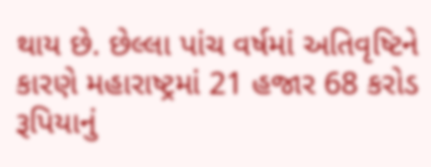થાય છે. છેલ્લા પાંચ વર્ષમાં અતિવૃષ્ટિને કારણે મહારાષ્ટ્રમાં 21 હજાર 68 કરોડ રૂપિયાનું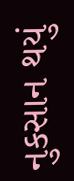નુકસાન થયું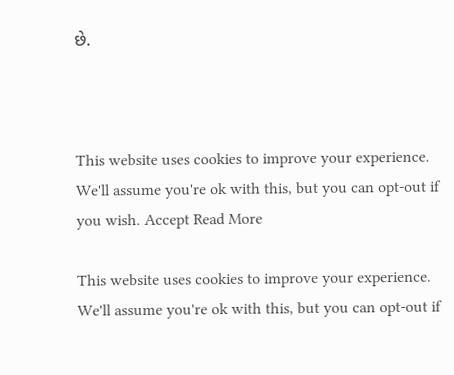છે.



This website uses cookies to improve your experience. We'll assume you're ok with this, but you can opt-out if you wish. Accept Read More

This website uses cookies to improve your experience. We'll assume you're ok with this, but you can opt-out if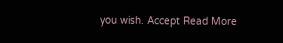you wish. Accept Read More